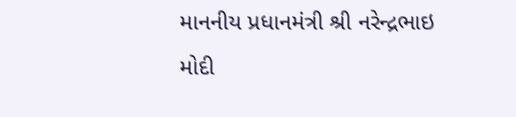માનનીય પ્રધાનમંત્રી શ્રી નરેન્દ્રભાઇ મોદી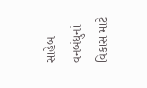સાહેબ વનબંધુનાં વિકાસ માટે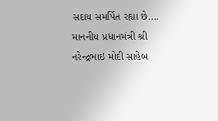સદાય સમર્પિત રહ્યા છે….
માનનીય પ્રધાનમંત્રી શ્રી નરેન્દ્રભાઇ મોદી સાહેબ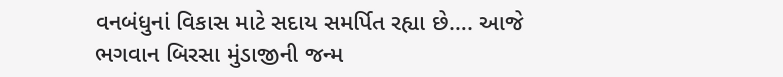વનબંધુનાં વિકાસ માટે સદાય સમર્પિત રહ્યા છે…. આજે ભગવાન બિરસા મુંડાજીની જન્મ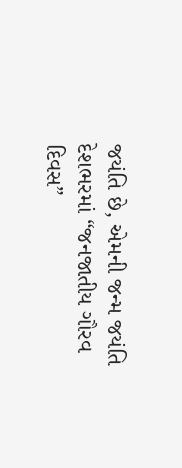જયંતિ છે, એમની જન્મ જયંતિ દેશભરમાં “જનજાતીય ગૌરવ દિવસ”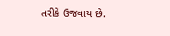તરીકે ઉજવાય છે.